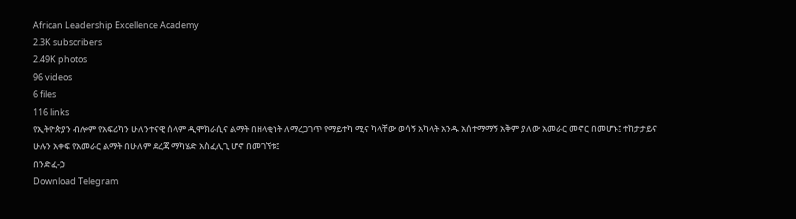African Leadership Excellence Academy
2.3K subscribers
2.49K photos
96 videos
6 files
116 links
የኢትዮጵያን ብሎም የአፍሪካን ሁለንተናዊ ሰላም ዲሞክራሲና ልማት በዘላቂነት ለማረጋገጥ የማይተካ ሚና ካላቸው ወሳኝ አካላት አንዱ አሰተማማኝ አቅም ያለው አመራር መኖር በመሆኑ፤ ተከታታይና ሁሉን አቀፍ የአመራር ልማት በሁለም ደረጃ ማካሄድ አስፈሊጊ ሆኖ በመገኘቱ፤
በንድፈ-ኃ
Download Telegram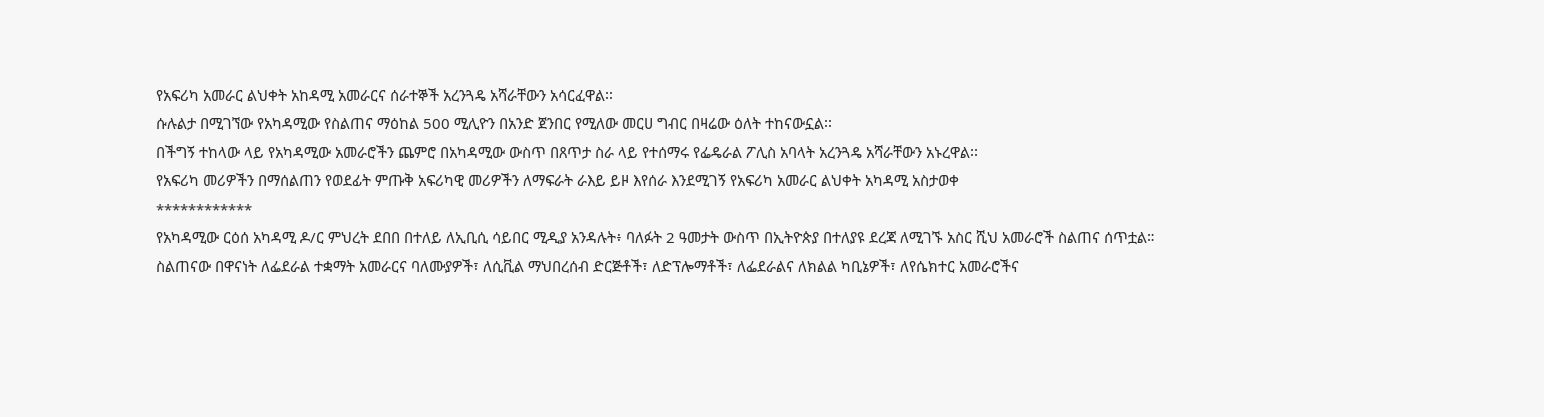የአፍሪካ አመራር ልህቀት አከዳሚ አመራርና ሰራተኞች አረንጓዴ አሻራቸውን አሳርፈዋል፡፡
ሱሉልታ በሚገኘው የአካዳሚው የስልጠና ማዕከል 500 ሚሊዮን በአንድ ጀንበር የሚለው መርሀ ግብር በዛሬው ዕለት ተከናውኗል፡፡
በችግኝ ተከላው ላይ የአካዳሚው አመራሮችን ጨምሮ በአካዳሚው ውስጥ በጸጥታ ስራ ላይ የተሰማሩ የፌዴራል ፖሊስ አባላት አረንጓዴ አሻራቸውን አኑረዋል፡፡
የአፍሪካ መሪዎችን በማሰልጠን የወደፊት ምጡቅ አፍሪካዊ መሪዎችን ለማፍራት ራእይ ይዞ እየሰራ እንደሚገኝ የአፍሪካ አመራር ልህቀት አካዳሚ አስታወቀ
************
የአካዳሚው ርዕሰ አካዳሚ ዶ/ር ምህረት ደበበ በተለይ ለኢቢሲ ሳይበር ሚዲያ አንዳሉት፥ ባለፉት 2 ዓመታት ውስጥ በኢትዮጵያ በተለያዩ ደረጃ ለሚገኙ አስር ሺህ አመራሮች ስልጠና ሰጥቷል።
ስልጠናው በዋናነት ለፌደራል ተቋማት አመራርና ባለሙያዎች፣ ለሲቪል ማህበረሰብ ድርጅቶች፣ ለድፕሎማቶች፣ ለፌደራልና ለክልል ካቢኔዎች፣ ለየሴክተር አመራሮችና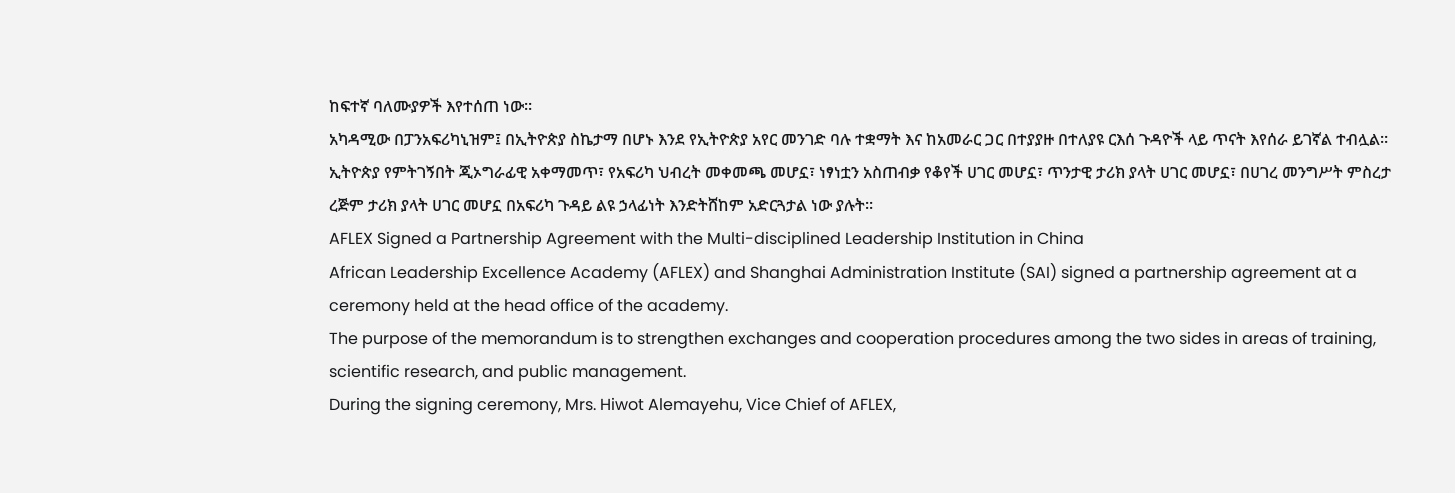ከፍተኛ ባለሙያዎች እየተሰጠ ነው።
አካዳሚው በፓንአፍሪካኒዝም፤ በኢትዮጵያ ስኬታማ በሆኑ እንደ የኢትዮጵያ አየር መንገድ ባሉ ተቋማት እና ከአመራር ጋር በተያያዙ በተለያዩ ርእሰ ጉዳዮች ላይ ጥናት እየሰራ ይገኛል ተብሏል።
ኢትዮጵያ የምትገኝበት ጂኦግራፊዊ አቀማመጥ፣ የአፍሪካ ህብረት መቀመጫ መሆኗ፣ ነፃነቷን አስጠብቃ የቆየች ሀገር መሆኗ፣ ጥንታዊ ታሪክ ያላት ሀገር መሆኗ፣ በሀገረ መንግሥት ምስረታ ረጅም ታሪክ ያላት ሀገር መሆኗ በአፍሪካ ጉዳይ ልዩ ኃላፊነት እንድትሸከም አድርጓታል ነው ያሉት።
AFLEX Signed a Partnership Agreement with the Multi-disciplined Leadership Institution in China
African Leadership Excellence Academy (AFLEX) and Shanghai Administration Institute (SAI) signed a partnership agreement at a ceremony held at the head office of the academy.
The purpose of the memorandum is to strengthen exchanges and cooperation procedures among the two sides in areas of training, scientific research, and public management.
During the signing ceremony, Mrs. Hiwot Alemayehu, Vice Chief of AFLEX,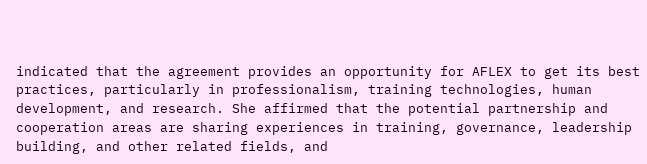indicated that the agreement provides an opportunity for AFLEX to get its best practices, particularly in professionalism, training technologies, human development, and research. She affirmed that the potential partnership and cooperation areas are sharing experiences in training, governance, leadership building, and other related fields, and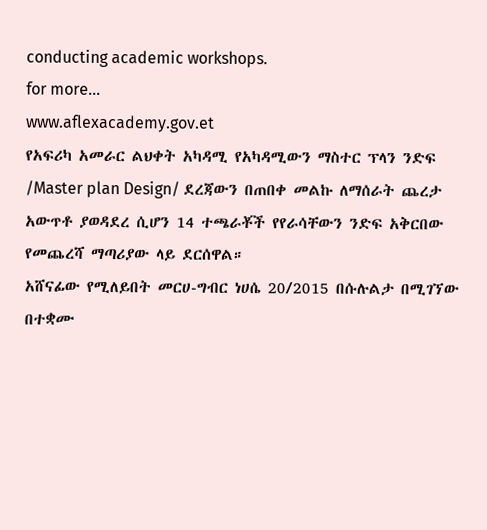conducting academic workshops.
for more...
www.aflexacademy.gov.et
የአፍሪካ አመራር ልህቀት አካዳሚ የአካዳሚውን ማስተር ፕላን ንድፍ /Master plan Design/ ደረጃውን በጠበቀ መልኩ ለማሰራት ጨረታ አውጥቶ ያወዳደረ ሲሆን 14 ተጫራቾች የየራሳቸውን ንድፍ አቅርበው የመጨረሻ ማጣሪያው ላይ ደርሰዋል።
አሸናፊው የሚለይበት መርሀ-ግብር ነሀሴ 20/2015 በሱሉልታ በሚገኘው በተቋሙ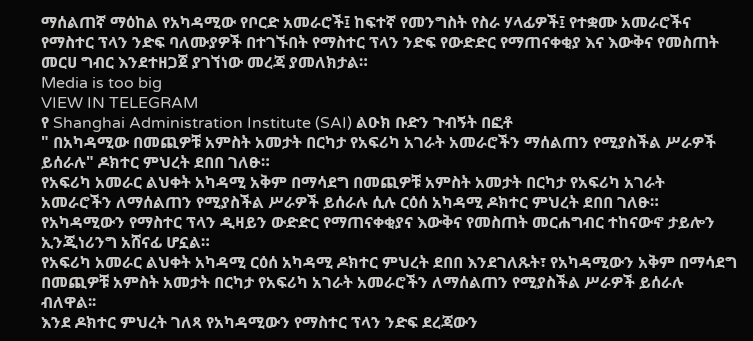ማሰልጠኛ ማዕከል የአካዳሚው የቦርድ አመራሮች፤ ከፍተኛ የመንግስት የስራ ሃላፊዎች፤ የተቋሙ አመራሮችና የማስተር ፕላን ንድፍ ባለሙያዎች በተገኙበት የማስተር ፕላን ንድፍ የውድድር የማጠናቀቂያ እና እውቅና የመስጠት መርሀ ግብር እንደተዘጋጀ ያገኘነው መረጃ ያመለክታል።
Media is too big
VIEW IN TELEGRAM
የ Shanghai Administration Institute (SAI) ልዑክ ቡድን ጉብኝት በፎቶ
" በአካዳሚው በመጪዎቹ አምስት አመታት በርካታ የአፍሪካ አገራት አመራሮችን ማሰልጠን የሚያስችል ሥራዎች ይሰራሉ" ዶክተር ምህረት ደበበ ገለፁ።
የአፍሪካ አመራር ልህቀት አካዳሚ አቅም በማሳደግ በመጪዎቹ አምስት አመታት በርካታ የአፍሪካ አገራት አመራሮችን ለማሰልጠን የሚያስችል ሥራዎች ይሰራሉ ሲሉ ርዕሰ አካዳሚ ዶክተር ምህረት ደበበ ገለፁ።
የአካዳሚውን የማስተር ፕላን ዲዛይን ውድድር የማጠናቀቂያና እውቅና የመስጠት መርሐግብር ተከናውኖ ታይሎን ኢንጂነሪንግ አሸናፊ ሆኗል።
የአፍሪካ አመራር ልህቀት አካዳሚ ርዕሰ አካዳሚ ዶክተር ምህረት ደበበ እንደገለጹት፣ የአካዳሚውን አቅም በማሳደግ በመጪዎቹ አምስት አመታት በርካታ የአፍሪካ አገራት አመራሮችን ለማሰልጠን የሚያስችል ሥራዎች ይሰራሉ ብለዋል፡፡
እንደ ዶክተር ምህረት ገለጻ የአካዳሚውን የማስተር ፕላን ንድፍ ደረጃውን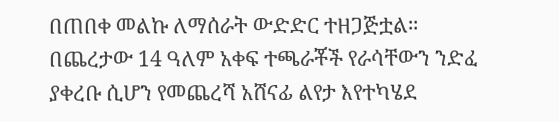በጠበቀ መልኩ ለማሰራት ውድድር ተዘጋጅቷል።
በጨረታው 14 ዓለም አቀፍ ተጫራቾች የራሳቸውን ንድፈ ያቀረቡ ሲሆን የመጨረሻ አሸናፊ ልየታ እየተካሄደ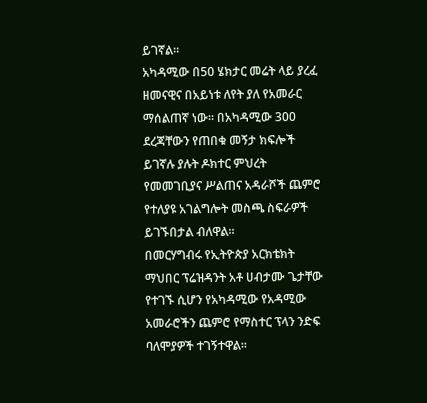ይገኛል፡፡
አካዳሚው በ50 ሄክታር መሬት ላይ ያረፈ ዘመናዊና በአይነቱ ለየት ያለ የአመራር ማሰልጠኛ ነው፡፡ በአካዳሚው 300 ደረጃቸውን የጠበቁ መኝታ ክፍሎች ይገኛሉ ያሉት ዶክተር ምህረት የመመገቢያና ሥልጠና አዳራሾች ጨምሮ የተለያዩ አገልግሎት መስጫ ስፍራዎች ይገኙበታል ብለዋል፡፡
በመርሃግብሩ የኢትዮጵያ አርክቴክት ማህበር ፕሬዝዳንት አቶ ሀብታሙ ጌታቸው የተገኙ ሲሆን የአካዳሚው የአዳሚው አመራሮችን ጨምሮ የማስተር ፕላን ንድፍ ባለሞያዎች ተገኝተዋል፡፡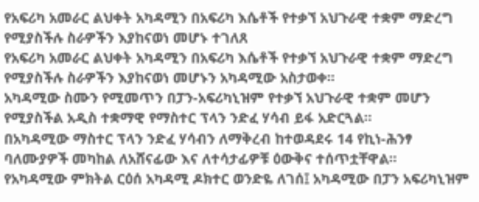የአፍሪካ አመራር ልህቀት አካዳሚን በአፍሪካ እሴቶች የተቃኘ አህጉራዊ ተቋም ማድረግ የሚያስችሉ ስራዎችን እያከናወነ መሆኑ ተገለጸ
የአፍሪካ አመራር ልህቀት አካዳሚን በአፍሪካ እሴቶች የተቃኘ አህጉራዊ ተቋም ማድረግ የሚያስችሉ ስራዎችን እያከናወነ መሆኑን አካዳሚው አስታወቀ።
አካዳሚው ስሙን የሚመጥን በፓን-አፍሪካኒዝም የተቃኘ አህጉራዊ ተቋም መሆን የሚያስችል አዲስ ተቋማዊ የማስተር ፕላን ንድፈ ሃሳብ ይፋ አድርጓል።
በአካዳሚው ማስተር ፕላን ንድፈ ሃሳብን ለማቅረብ ከተወዳደሩ 14 የኪነ-ሕንፃ ባለሙያዎች መካከል ለአሸናፊው እና ለተሳታፊዎቹ ዕውቅና ተሰጥቷቸዋል።
የአካዳሚው ምክትል ርዕሰ አካዳሚ ዶክተር ወንድዬ ለገሰ፤ አካዳሚው በፓን አፍሪካኒዝም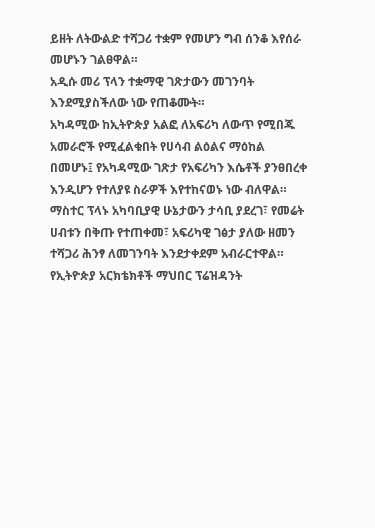ይዘት ለትውልድ ተሻጋሪ ተቋም የመሆን ግብ ሰንቆ እየሰራ መሆኑን ገልፀዋል።
አዲሱ መሪ ፕላን ተቋማዊ ገጽታውን መገንባት እንደሚያስችለው ነው የጠቆሙት።
አካዳሚው ከኢትዮጵያ አልፎ ለአፍሪካ ለውጥ የሚበጁ አመራሮች የሚፈልቁበት የሀሳብ ልዕልና ማዕከል በመሆኑ፤ የአካዳሚው ገጽታ የአፍሪካን እሴቶች ያንፀበረቀ እንዲሆን የተለያዩ ስራዎች እየተከናወኑ ነው ብለዋል።
ማስተር ፕላኑ አካባቢያዊ ሁኔታውን ታሳቢ ያደረገ፣ የመሬት ሀብቱን በቅጡ የተጠቀመ፣ አፍሪካዊ ገፅታ ያለው ዘመን ተሻጋሪ ሕንፃ ለመገንባት እንደታቀደም አብራርተዋል።
የኢትዮጵያ አርክቴክቶች ማህበር ፕሬዝዳንት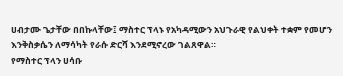ሀብታሙ ጌታቸው በበኩላቸው፤ ማስተር ፕላኑ የአካዳሚውን አህጉራዊ የልህቀት ተቋም የመሆን እንቅስቃሴን ለማሳካት የራሱ ድርሻ እንደሚኖረው ገልጸዋል።
የማስተር ፕላን ሀሳቡ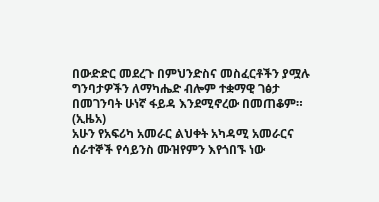በውድድር መደረጉ በምህንድስና መስፈርቶችን ያሟሉ ግንባታዎችን ለማካሔድ ብሎም ተቋማዊ ገፅታ በመገንባት ሁነኛ ፋይዳ እንደሚኖረው በመጠቆም። (ኢዜአ)
አሁን የአፍሪካ አመራር ልህቀት አካዳሚ አመራርና ሰራተኞች የሳይንስ ሙዝየምን እየጎበኙ ነው